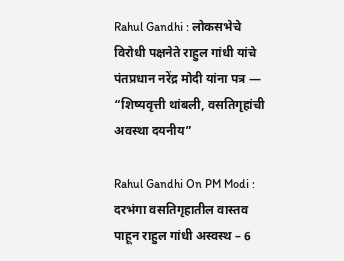Rahul Gandhi : लोकसभेचे विरोधी पक्षनेते राहुल गांधी यांचे पंतप्रधान नरेंद्र मोदी यांना पत्र — “शिष्यवृत्ती थांबली, वसतिगृहांची अवस्था दयनीय”

Rahul Gandhi On PM Modi : दरभंगा वसतिगृहातील वास्तव पाहून राहुल गांधी अस्वस्थ – 6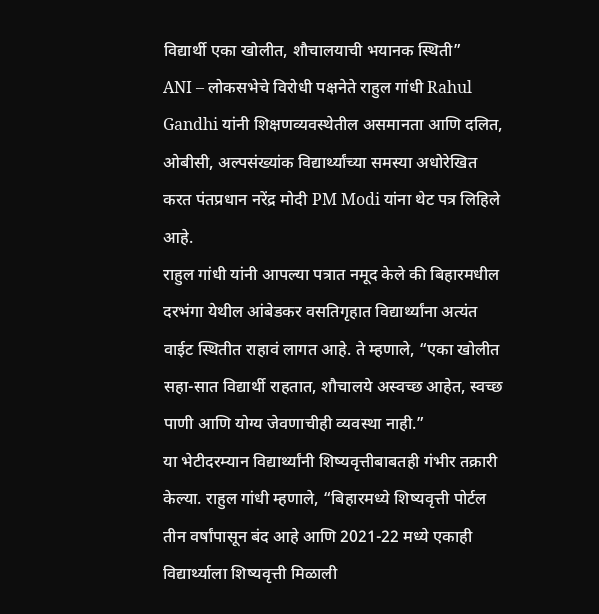विद्यार्थी एका खोलीत, शौचालयाची भयानक स्थिती”
ANI – लोकसभेचे विरोधी पक्षनेते राहुल गांधी Rahul Gandhi यांनी शिक्षणव्यवस्थेतील असमानता आणि दलित, ओबीसी, अल्पसंख्यांक विद्यार्थ्यांच्या समस्या अधोरेखित करत पंतप्रधान नरेंद्र मोदी PM Modi यांना थेट पत्र लिहिले आहे.
राहुल गांधी यांनी आपल्या पत्रात नमूद केले की बिहारमधील दरभंगा येथील आंबेडकर वसतिगृहात विद्यार्थ्यांना अत्यंत वाईट स्थितीत राहावं लागत आहे. ते म्हणाले, “एका खोलीत सहा-सात विद्यार्थी राहतात, शौचालये अस्वच्छ आहेत, स्वच्छ पाणी आणि योग्य जेवणाचीही व्यवस्था नाही.”
या भेटीदरम्यान विद्यार्थ्यांनी शिष्यवृत्तीबाबतही गंभीर तक्रारी केल्या. राहुल गांधी म्हणाले, “बिहारमध्ये शिष्यवृत्ती पोर्टल तीन वर्षांपासून बंद आहे आणि 2021-22 मध्ये एकाही विद्यार्थ्याला शिष्यवृत्ती मिळाली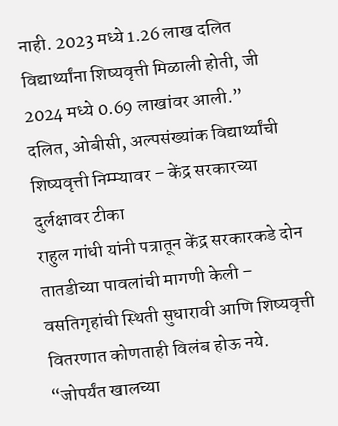नाही. 2023 मध्ये 1.26 लाख दलित विद्यार्थ्यांना शिष्यवृत्ती मिळाली होती, जी 2024 मध्ये 0.69 लाखांवर आली.”
दलित, ओबीसी, अल्पसंख्यांक विद्यार्थ्यांची शिष्यवृत्ती निम्म्यावर – केंद्र सरकारच्या दुर्लक्षावर टीका
राहुल गांधी यांनी पत्रातून केंद्र सरकारकडे दोन तातडीच्या पावलांची मागणी केली – वसतिगृहांची स्थिती सुधारावी आणि शिष्यवृत्ती वितरणात कोणताही विलंब होऊ नये.
“जोपर्यंत खालच्या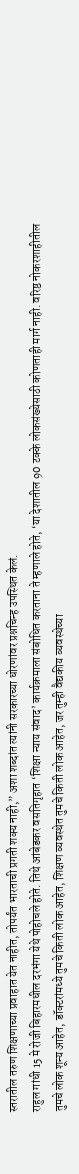स्तरातील तरुण शिक्षणाच्या प्रवाहात येत नाहीत, तोपर्यंत भारताची प्रगती शक्य नाही,” अशा शब्दांत त्यांनी सरकारच्या धोरणांवर प्रश्नचिन्ह उपस्थित केलं.
राहुल गांधी 15 मे रोजी बिहारमधील दरभंगा येथे पोहोचले होते. तिथे आंबेडकर वसतिगृहात ‘शिक्षा न्याय संवाद’ कार्यक्रमाला संबोधित करताना ते म्हणाले होते, ‘या देशातील 90 टक्के लोकसंख्येसाठी कोणताही मार्ग नाही. वरिष्ठ नोकरशाहीतील तुमचे लोक शून्य आहेत, डॉक्टरांमध्ये तुमचे किती लोक आहेत, शिक्षण व्यवस्थेत तुमचे किती लोक आहेत, जर तुम्ही वैद्यकीय व्यवस्थेच्या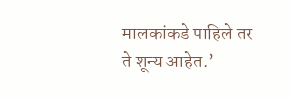मालकांकडे पाहिले तर ते शून्य आहेत.’